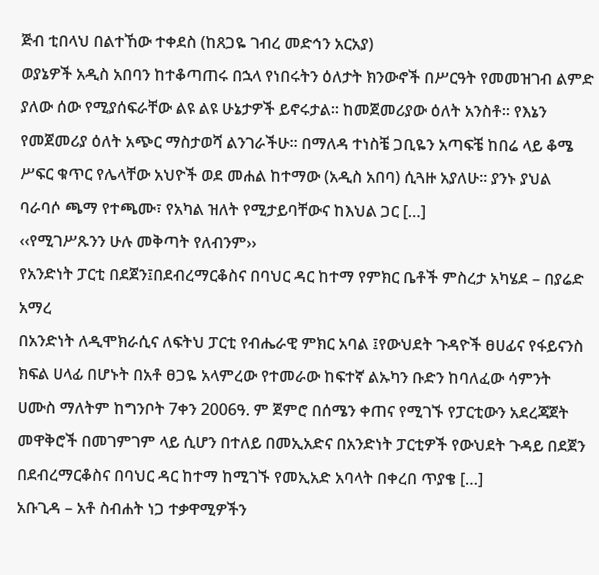ጅብ ቲበላህ በልተኸው ተቀደስ (ከጸጋዬ ገብረ መድኅን አርአያ)
ወያኔዎች አዲስ አበባን ከተቆጣጠሩ በኋላ የነበሩትን ዕለታት ክንውኖች በሥርዓት የመመዝገብ ልምድ ያለው ሰው የሚያሰፍራቸው ልዩ ልዩ ሁኔታዎች ይኖሩታል። ከመጀመሪያው ዕለት አንስቶ። የእኔን የመጀመሪያ ዕለት አጭር ማስታወሻ ልንገራችሁ። በማለዳ ተነስቼ ጋቢዬን አጣፍቼ ከበሬ ላይ ቆሜ ሥፍር ቁጥር የሌላቸው አህዮች ወደ መሐል ከተማው (አዲስ አበባ) ሲጓዙ አያለሁ። ያንኑ ያህል ባራባሶ ጫማ የተጫሙ፣ የአካል ዝለት የሚታይባቸውና ከእህል ጋር […]
‹‹የሚገሥጹንን ሁሉ መቅጣት የለብንም››
የአንድነት ፓርቲ በደጀን፤በደብረማርቆስና በባህር ዳር ከተማ የምክር ቤቶች ምስረታ አካሄደ – በያሬድ አማረ
በአንድነት ለዲሞክራሲና ለፍትህ ፓርቲ የብሔራዊ ምክር አባል ፤የውህደት ጉዳዮች ፀሀፊና የፋይናንስ ክፍል ሀላፊ በሆኑት በአቶ ፀጋዬ አላምረው የተመራው ከፍተኛ ልኡካን ቡድን ከባለፈው ሳምንት ሀሙስ ማለትም ከግንቦት 7ቀን 2006ዓ. ም ጀምሮ በሰሜን ቀጠና የሚገኙ የፓርቲውን አደረጃጀት መዋቅሮች በመገምገም ላይ ሲሆን በተለይ በመኢአድና በአንድነት ፓርቲዎች የውህደት ጉዳይ በደጀን በደብረማርቆስና በባህር ዳር ከተማ ከሚገኙ የመኢአድ አባላት በቀረበ ጥያቄ […]
አቡጊዳ – አቶ ስብሐት ነጋ ተቃዋሚዎችን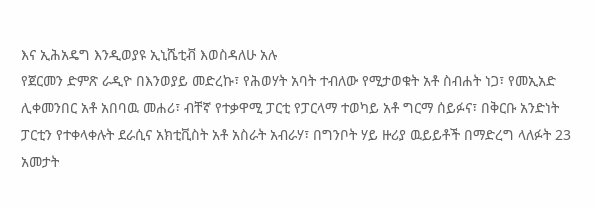እና ኢሕአዴግ እንዲወያዩ ኢኒሼቲቭ እወስዳለሁ አሉ
የጀርመን ድምጽ ራዲዮ በእንወያይ መድረኩ፣ የሕወሃት አባት ተብለው የሚታወቁት አቶ ስብሐት ነጋ፣ የመኢአድ ሊቀመንበር አቶ አበባዉ መሐሪ፣ ብቸኛ የተቃዋሚ ፓርቲ የፓርላማ ተወካይ አቶ ግርማ ሰይፉና፣ በቅርቡ አንድነት ፓርቲን የተቀላቀሉት ደራሲና አክቲቪስት አቶ አስራት አብራሃ፣ በግንቦት ሃይ ዙሪያ ዉይይቶች በማድረግ ላለፉት 23 አመታት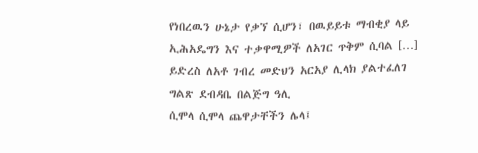የነበረዉን ሁኔታ የቃኘ ሲሆን፣ በዉይይቱ ማብቂያ ላይ ኢሕአዴግን እና ተቃዋሚዎች ለአገር ጥቅም ሲባል […]
ይድረስ ለአቶ ገብረ መድህን አርአያ ሊላክ ያልተፈለገ ግልጽ ደብዳቤ በልጅግ ዓሊ
ሲሞላ ሲሞላ ጨዋታቸችን ሌላ፤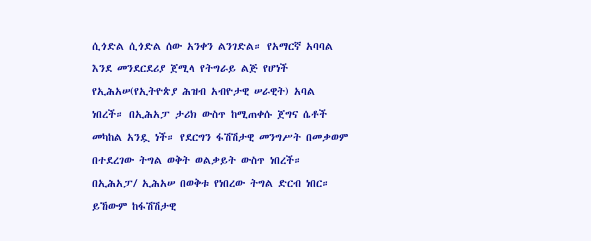ሲጎድል ሲጎድል ሰው አንቀን ልንገድል። የአማርኛ አባባል እንደ መንደርደሪያ ጀሚላ የትግራይ ልጅ የሆነች የኢሕአሠ(የኢትዮጵያ ሕዝብ አብዮታዊ ሠራዊት) አባል ነበረች። በኢሕአፓ ታሪክ ውስጥ ከሚጠቀሱ ጀግና ሴቶች መካከል አንዷ ነች። የደርግን ፋሽሽታዊ መንግሥት በመቃወም በተደረገው ትግል ወቅት ወልቃይት ውስጥ ነበረች። በኢሕአፓ/ ኢሕአሠ በወቅቱ የነበረው ትግል ድርብ ነበር። ይኸውም ከፋሽሽታዊ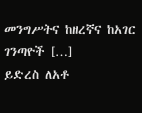መንግሥትና ከዘረኛና ከአገር ገንጣዮች […]
ይድረስ ለአቶ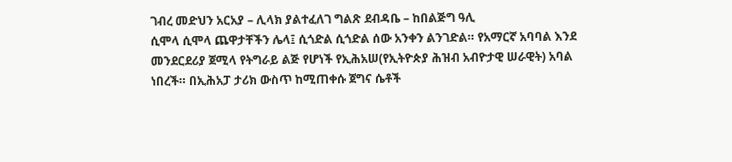ገብረ መድህን አርአያ – ሊላክ ያልተፈለገ ግልጽ ደብዳቤ – ከበልጅግ ዓሊ
ሲሞላ ሲሞላ ጨዋታቸችን ሌላ፤ ሲጎድል ሲጎድል ሰው አንቀን ልንገድል። የአማርኛ አባባል እንደ መንደርደሪያ ጀሚላ የትግራይ ልጅ የሆነች የኢሕአሠ(የኢትዮጵያ ሕዝብ አብዮታዊ ሠራዊት) አባል ነበረች። በኢሕአፓ ታሪክ ውስጥ ከሚጠቀሱ ጀግና ሴቶች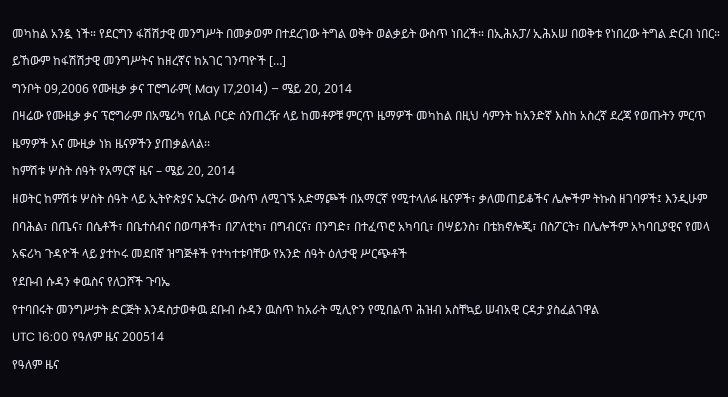መካከል አንዷ ነች። የደርግን ፋሽሽታዊ መንግሥት በመቃወም በተደረገው ትግል ወቅት ወልቃይት ውስጥ ነበረች። በኢሕአፓ/ ኢሕአሠ በወቅቱ የነበረው ትግል ድርብ ነበር። ይኸውም ከፋሽሽታዊ መንግሥትና ከዘረኛና ከአገር ገንጣዮች […]
ግንቦት 09,2006 የሙዚቃ ቃና ፐሮግራም( May 17,2014) – ሜይ 20, 2014
በዛሬው የሙዚቃ ቃና ፕሮግራም በአሜሪካ የቢል ቦርድ ሰንጠረዥ ላይ ከመቶዎቹ ምርጥ ዜማዎች መካከል በዚህ ሳምንት ከአንድኛ እስከ አስረኛ ደረጃ የወጡትን ምርጥ ዜማዎች እና ሙዚቃ ነክ ዜናዎችን ያጠቃልላል፡፡
ከምሽቱ ሦስት ሰዓት የአማርኛ ዜና – ሜይ 20, 2014
ዘወትር ከምሽቱ ሦስት ሰዓት ላይ ኢትዮጵያና ኤርትራ ውስጥ ለሚገኙ አድማጮች በአማርኛ የሚተላለፉ ዜናዎች፣ ቃለመጠይቆችና ሌሎችም ትኩስ ዘገባዎች፤ እንዲሁም በባሕል፣ በጤና፣ በሴቶች፣ በቤተሰብና በወጣቶች፣ በፖለቲካ፣ በግብርና፣ በንግድ፣ በተፈጥሮ አካባቢ፣ በሣይንስ፣ በቴክኖሎጂ፣ በስፖርት፣ በሌሎችም አካባቢያዊና የመላ አፍሪካ ጉዳዮች ላይ ያተኮሩ መደበኛ ዝግጅቶች የተካተቱባቸው የአንድ ሰዓት ዕለታዊ ሥርጭቶች
የደቡብ ሱዳን ቀዉስና የለጋሾች ጉባኤ
የተባበሩት መንግሥታት ድርጅት እንዳስታወቀዉ ደቡብ ሱዳን ዉስጥ ከአራት ሚሊዮን የሚበልጥ ሕዝብ አስቸኳይ ሠብአዊ ርዳታ ያስፈልገዋል
UTC 16:00 የዓለም ዜና 200514
የዓለም ዜና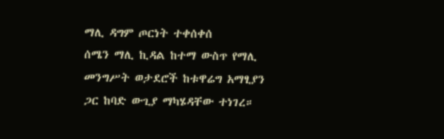ማሊ ዳግም ጦርነት ተቀሰቀሰ
ሰሜን ማሊ ኪዳል ከተማ ውስጥ የማሊ መንግሥት ወታደሮች ከቱዋሬግ አማፂያን ጋር ከባድ ውጊያ ማካሄዳቸው ተነገረ።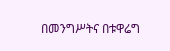በመንግሥትና በቱዋሬግ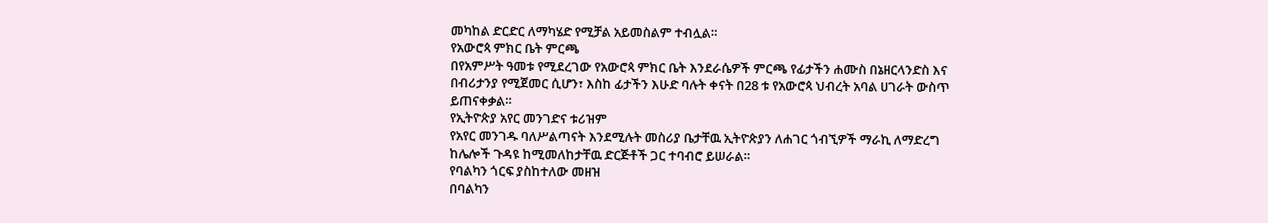መካከል ድርድር ለማካሄድ የሚቻል አይመስልም ተብሏል።
የአውሮጳ ምክር ቤት ምርጫ
በየአምሥት ዓመቱ የሚደረገው የአውሮጳ ምክር ቤት እንደራሴዎች ምርጫ የፊታችን ሐሙስ በኔዘርላንድስ እና በብሪታንያ የሚጀመር ሲሆን፣ እስከ ፊታችን እሁድ ባሉት ቀናት በ28 ቱ የአውሮጳ ህብረት አባል ሀገራት ውስጥ ይጠናቀቃል።
የኢትዮጵያ አየር መንገድና ቱሪዝም
የአየር መንገዱ ባለሥልጣናት እንደሚሉት መስሪያ ቤታቸዉ ኢትዮጵያን ለሐገር ጎብኚዎች ማራኪ ለማድረግ ከሌሎች ጉዳዩ ከሚመለከታቸዉ ድርጅቶች ጋር ተባብሮ ይሠራል።
የባልካን ጎርፍ ያስከተለው መዘዝ
በባልካን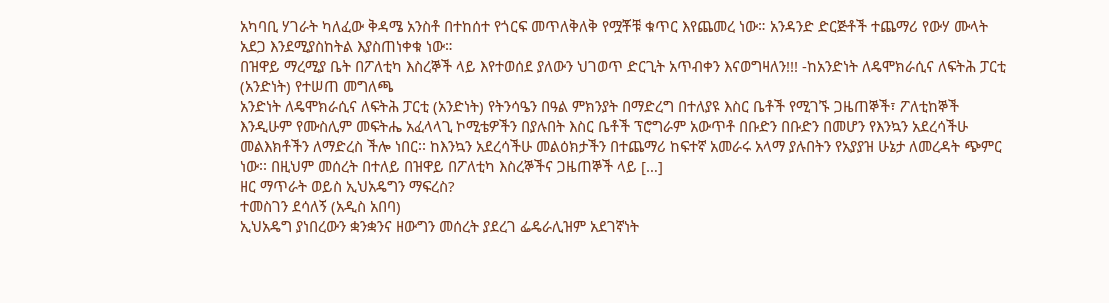አካባቢ ሃገራት ካለፈው ቅዳሜ አንስቶ በተከሰተ የጎርፍ መጥለቅለቅ የሟቾቹ ቁጥር እየጨመረ ነው። አንዳንድ ድርጅቶች ተጨማሪ የውሃ ሙላት አደጋ እንደሚያስከትል እያስጠነቀቁ ነው።
በዝዋይ ማረሚያ ቤት በፖለቲካ እስረኞች ላይ እየተወሰደ ያለውን ህገወጥ ድርጊት አጥብቀን እናወግዛለን!!! -ከአንድነት ለዴሞክራሲና ለፍትሕ ፓርቲ (አንድነት) የተሠጠ መግለጫ
አንድነት ለዴሞክራሲና ለፍትሕ ፓርቲ (አንድነት) የትንሳዔን በዓል ምክንያት በማድረግ በተለያዩ እስር ቤቶች የሚገኙ ጋዜጠኞች፣ ፖለቲከኞች እንዲሁም የሙስሊም መፍትሔ አፈላላጊ ኮሚቴዎችን በያሉበት እስር ቤቶች ፕሮግራም አውጥቶ በቡድን በቡድን በመሆን የእንኳን አደረሳችሁ መልእክቶችን ለማድረስ ችሎ ነበር፡፡ ከእንኳን አደረሳችሁ መልዕክታችን በተጨማሪ ከፍተኛ አመራሩ አላማ ያሉበትን የአያያዝ ሁኔታ ለመረዳት ጭምር ነው፡፡ በዚህም መሰረት በተለይ በዝዋይ በፖለቲካ እስረኞችና ጋዜጠኞች ላይ […]
ዘር ማጥራት ወይስ ኢህአዴግን ማፍረስ?
ተመስገን ደሳለኝ (አዲስ አበባ)
ኢህአዴግ ያነበረውን ቋንቋንና ዘውግን መሰረት ያደረገ ፌዴራሊዝም አደገኛነት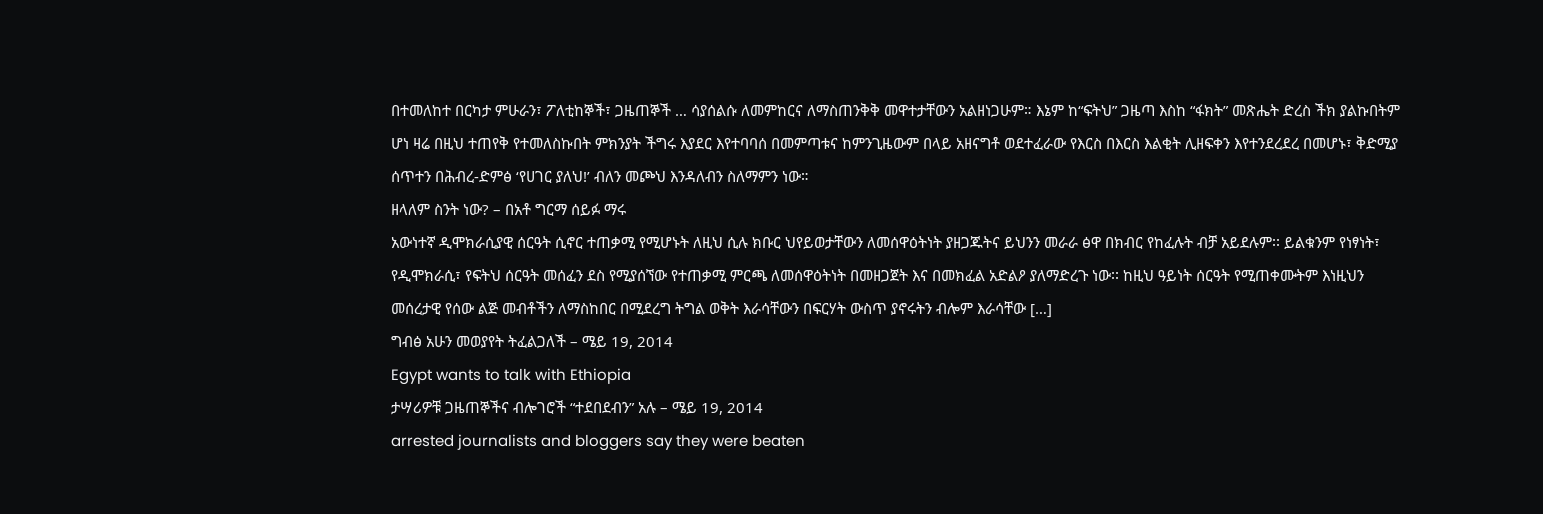በተመለከተ በርካታ ምሁራን፣ ፖለቲከኞች፣ ጋዜጠኞች … ሳያሰልሱ ለመምከርና ለማስጠንቅቅ መዋተታቸውን አልዘነጋሁም። እኔም ከ“ፍትህ” ጋዜጣ እስከ “ፋክት” መጽሔት ድረስ ችክ ያልኩበትም ሆነ ዛሬ በዚህ ተጠየቅ የተመለስኩበት ምክንያት ችግሩ እያደር እየተባባሰ በመምጣቱና ከምንጊዜውም በላይ አዘናግቶ ወደተፈራው የእርስ በእርስ እልቂት ሊዘፍቀን እየተንደረደረ በመሆኑ፣ ቅድሚያ ሰጥተን በሕብረ-ድምፅ ‘የሀገር ያለህ!’ ብለን መጮህ እንዳለብን ስለማምን ነው።
ዘላለም ስንት ነው? – በአቶ ግርማ ሰይፉ ማሩ
አውነተኛ ዲሞክራሲያዊ ሰርዓት ሲኖር ተጠቃሚ የሚሆኑት ለዚህ ሲሉ ክቡር ህየይወታቸውን ለመሰዋዕትነት ያዘጋጁትና ይህንን መራራ ፅዋ በክብር የከፈሉት ብቻ አይደሉም፡፡ ይልቁንም የነፃነት፣ የዲሞክራሲ፣ የፍትህ ሰርዓት መሰፈን ደስ የሚያሰኘው የተጠቃሚ ምርጫ ለመሰዋዕትነት በመዘጋጀት እና በመክፈል አድልዖ ያለማድረጉ ነው፡፡ ከዚህ ዓይነት ሰርዓት የሚጠቀሙትም እነዚህን መሰረታዊ የሰው ልጅ መብቶችን ለማስከበር በሚደረግ ትግል ወቅት እራሳቸውን በፍርሃት ውስጥ ያኖሩትን ብሎም እራሳቸው […]
ግብፅ አሁን መወያየት ትፈልጋለች – ሜይ 19, 2014
Egypt wants to talk with Ethiopia
ታሣሪዎቹ ጋዜጠኞችና ብሎገሮች “ተደበደብን” አሉ – ሜይ 19, 2014
arrested journalists and bloggers say they were beaten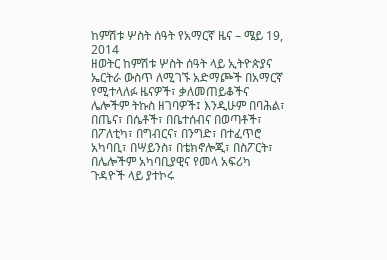ከምሽቱ ሦስት ሰዓት የአማርኛ ዜና – ሜይ 19, 2014
ዘወትር ከምሽቱ ሦስት ሰዓት ላይ ኢትዮጵያና ኤርትራ ውስጥ ለሚገኙ አድማጮች በአማርኛ የሚተላለፉ ዜናዎች፣ ቃለመጠይቆችና ሌሎችም ትኩስ ዘገባዎች፤ እንዲሁም በባሕል፣ በጤና፣ በሴቶች፣ በቤተሰብና በወጣቶች፣ በፖለቲካ፣ በግብርና፣ በንግድ፣ በተፈጥሮ አካባቢ፣ በሣይንስ፣ በቴክኖሎጂ፣ በስፖርት፣ በሌሎችም አካባቢያዊና የመላ አፍሪካ ጉዳዮች ላይ ያተኮሩ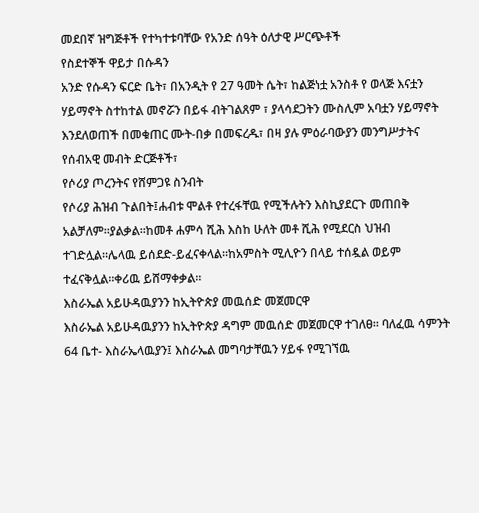መደበኛ ዝግጅቶች የተካተቱባቸው የአንድ ሰዓት ዕለታዊ ሥርጭቶች
የስደተኞች ዋይታ በሱዳን
አንድ የሱዳን ፍርድ ቤት፣ በአንዲት የ 27 ዓመት ሴት፣ ከልጅነቷ አንስቶ የ ወላጅ እናቷን ሃይማኖት ስተከተል መኖሯን በይፋ ብትገልጸም ፣ ያላሳደጋትን ሙስሊም አባቷን ሃይማኖት እንደለወጠች በመቁጠር ሙት-በቃ በመፍረዱ፣ በዛ ያሉ ምዕራባውያን መንግሥታትና የሰብአዊ መብት ድርጅቶች፣
የሶሪያ ጦረንትና የሸምጋዩ ስንብት
የሶሪያ ሕዝብ ጉልበት፤ሐብቱ ሞልቶ የተረፋቸዉ የሚችሉትን እስኪያደርጉ መጠበቅ አልቻለም።ያልቃል።ከመቶ ሐምሳ ሺሕ እስከ ሁለት መቶ ሺሕ የሚደርስ ህዝብ ተገድሏል።ሌላዉ ይሰደድ-ይፈናቀላል።ከአምስት ሚሊዮን በላይ ተሰዷል ወይም ተፈናቅሏል።ቀሪዉ ይሸማቀቃል።
እስራኤል አይሁዳዉያንን ከኢትዮጵያ መዉሰድ መጀመርዋ
እስራኤል አይሁዳዉያንን ከኢትዮጵያ ዳግም መዉሰድ መጀመርዋ ተገለፀ። ባለፈዉ ሳምንት 64 ቤተ- እስራኤላዉያን፤ እስራኤል መግባታቸዉን ሃይፋ የሚገኘዉ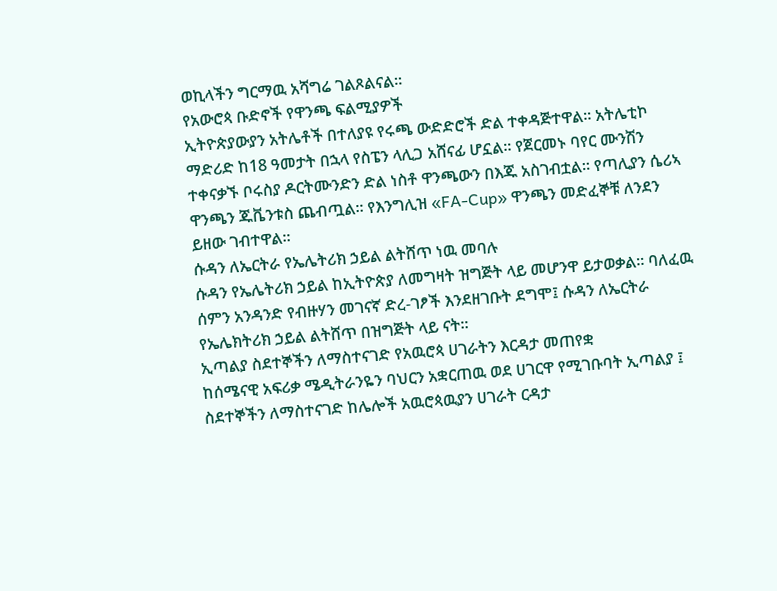ወኪላችን ግርማዉ አሻግሬ ገልጾልናል።
የአውሮጳ ቡድኖች የዋንጫ ፍልሚያዎች
ኢትዮጵያውያን አትሌቶች በተለያዩ የሩጫ ውድድሮች ድል ተቀዳጅተዋል። አትሌቲኮ ማድሪድ ከ18 ዓመታት በኋላ የስፔን ላሊጋ አሸናፊ ሆኗል። የጀርመኑ ባየር ሙንሽን ተቀናቃኙ ቦሩስያ ዶርትሙንድን ድል ነስቶ ዋንጫውን በእጁ አስገብቷል። የጣሊያን ሴሪኣ ዋንጫን ጁቬንቱስ ጨብጧል። የእንግሊዝ «FA-Cup» ዋንጫን መድፈኞቹ ለንደን ይዘው ገብተዋል።
ሱዳን ለኤርትራ የኤሌትሪክ ኃይል ልትሸጥ ነዉ መባሉ
ሱዳን የኤሌትሪክ ኃይል ከኢትዮጵያ ለመግዛት ዝግጅት ላይ መሆንዋ ይታወቃል። ባለፈዉ ሰምን አንዳንድ የብዙሃን መገናኛ ድረ-ገፆች እንደዘገቡት ደግሞ፤ ሱዳን ለኤርትራ የኤሌክትሪክ ኃይል ልትሸጥ በዝግጅት ላይ ናት።
ኢጣልያ ስደተኞችን ለማስተናገድ የአዉሮጳ ሀገራትን እርዳታ መጠየቋ
ከሰሜናዊ አፍሪቃ ሜዲትራንዬን ባህርን አቋርጠዉ ወደ ሀገርዋ የሚገቡባት ኢጣልያ ፤ ስደተኞችን ለማስተናገድ ከሌሎች አዉሮጳዉያን ሀገራት ርዳታ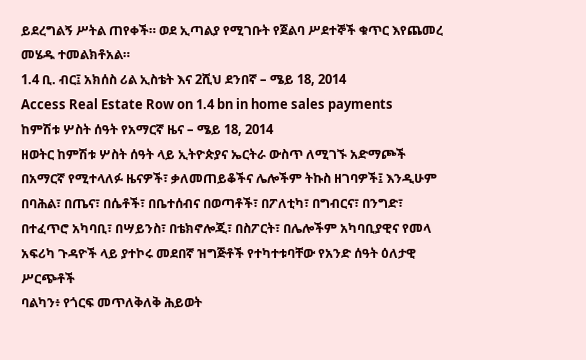ይደረግልኝ ሥትል ጠየቀች። ወደ ኢጣልያ የሚገቡት የጀልባ ሥደተኞች ቁጥር እየጨመረ መሄዱ ተመልክቶአል።
1.4 ቢ. ብር፤ አክሰስ ሪል ኢስቴት እና 2ሺህ ደንበኛ – ሜይ 18, 2014
Access Real Estate Row on 1.4 bn in home sales payments
ከምሽቱ ሦስት ሰዓት የአማርኛ ዜና – ሜይ 18, 2014
ዘወትር ከምሽቱ ሦስት ሰዓት ላይ ኢትዮጵያና ኤርትራ ውስጥ ለሚገኙ አድማጮች በአማርኛ የሚተላለፉ ዜናዎች፣ ቃለመጠይቆችና ሌሎችም ትኩስ ዘገባዎች፤ እንዲሁም በባሕል፣ በጤና፣ በሴቶች፣ በቤተሰብና በወጣቶች፣ በፖለቲካ፣ በግብርና፣ በንግድ፣ በተፈጥሮ አካባቢ፣ በሣይንስ፣ በቴክኖሎጂ፣ በስፖርት፣ በሌሎችም አካባቢያዊና የመላ አፍሪካ ጉዳዮች ላይ ያተኮሩ መደበኛ ዝግጅቶች የተካተቱባቸው የአንድ ሰዓት ዕለታዊ ሥርጭቶች
ባልካን፥ የጎርፍ መጥለቅለቅ ሕይወት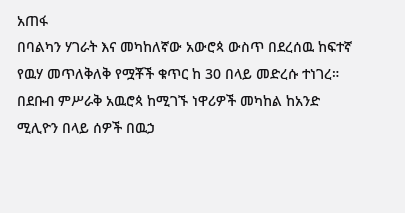አጠፋ
በባልካን ሃገራት እና መካከለኛው አውሮጳ ውስጥ በደረሰዉ ከፍተኛ የዉሃ መጥለቅለቅ የሟቾች ቁጥር ከ 30 በላይ መድረሱ ተነገረ። በደቡብ ምሥራቅ አዉሮጳ ከሚገኙ ነዋሪዎች መካከል ከአንድ ሚሊዮን በላይ ሰዎች በዉኃ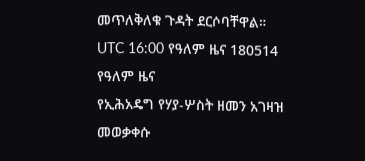መጥለቅለቁ ጉዳት ደርሶባቸዋል።
UTC 16:00 የዓለም ዜና 180514
የዓለም ዜና
የኢሕአዴግ የሃያ-ሦስት ዘመን አገዛዝ
መወቃቀሱ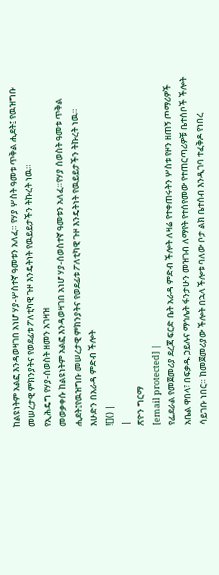ከልዩነትም አልፎ እንዳወዛገበ አነሆ ሃያ-ሦስተኛ ዓመቱን አለፈ። የሃያ ሦስት ዓመቱ ጥቅል ሒደት፤ የዉዝግቡ መሠረታዊ ምክንያትና የወደፊቱ ፖለቲካዊ ጉዞ እንዴትነት የዉይይታችን ትኩረት ነዉ።
የኢሕዴግ የሃያ-ሰወስት ዘመን አገዛዝ
መወቃቀሱ ከልዩነትም አልፎ እንዳወዛገበ አነሆ ሃያ-ሰወስተኛ ዓመቱን አለፈ።የሃያ ሰወስት ዓመቱ ጥቅል ሒደት፤የዉዝግቡ መሠረታዊ ምክንያትና የወደፊቱ ፖለቲካዊ ጉዞ እንዴትነት የዉይይታችን ትኩረት ነዉ።
እሁድን በአራዳ ምድብ ችሎት
![]() |
|
ጽዮን ግርማ
[email protected] |
የፌደራል የመጀመሪያ ደረጃ ፍርድ ቤት አራዳ ምድብ ችሎት ለዛሬ የተቀጠሩትን ሦስቱ የዞን ዘጠኝ ጦማሪዎች አቤል ዋበላ፣ በፍቃዱ ኃይሉና ማኅሌት ፋንታሁን መዝገብ ለማየት የተሰየመው የተጠርጣሪዎቹ ቤተሰቦች ችሎት ሳይገቡ ነበር። ከመጀመሪያው ችሎት በኋላ ችሎቱ ባለው ቦታ ልክ ቤተሰብ እንዲገባ ተፈቅዶ የነበረ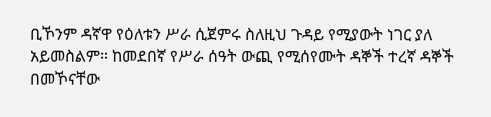ቢኾንም ዳኛዋ የዕለቱን ሥራ ሲጀምሩ ስለዚህ ጉዳይ የሚያውት ነገር ያለ አይመስልም። ከመደበኛ የሥራ ሰዓት ውጪ የሚሰየሙት ዳኞች ተረኛ ዳኞች በመኾናቸው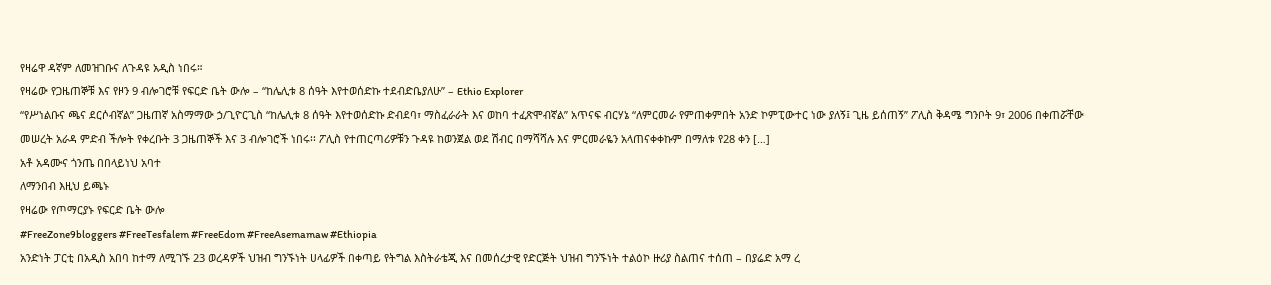የዛሬዋ ዳኛም ለመዝገቡና ለጉዳዩ አዲስ ነበሩ።
የዛሬው የጋዜጠኞቹ እና የዞን 9 ብሎገሮቹ የፍርድ ቤት ውሎ – “ከሌሊቱ 8 ሰዓት እየተወሰድኩ ተደብድቤያለሁ” – Ethio Explorer
“የሥነልቡና ጫና ደርሶብኛል” ጋዜጠኛ አስማማው ኃ/ጊዮርጊስ “ከሌሊቱ 8 ሰዓት እየተወሰድኩ ድብደባ፣ ማስፈራራት እና ወከባ ተፈጽሞብኛል” አጥናፍ ብርሃኔ “ለምርመራ የምጠቀምበት አንድ ኮምፒውተር ነው ያለኝ፤ ጊዜ ይሰጠኝ” ፖሊስ ቅዳሜ ግንቦት 9፣ 2006 በቀጠሯቸው መሠረት አራዳ ምድብ ችሎት የቀረቡት 3 ጋዜጠኞች እና 3 ብሎገሮች ነበሩ፡፡ ፖሊስ የተጠርጣሪዎቹን ጉዳዩ ከወንጀል ወደ ሽብር በማሻሻሉ እና ምርመራዬን አላጠናቀቀኩም በማለቱ የ28 ቀን […]
አቶ አዳሙና ጎንጤ በበላይነህ አባተ
ለማንበብ እዚህ ይጫኑ
የዛሬው የጦማርያኑ የፍርድ ቤት ውሎ
#FreeZone9bloggers #FreeTesfalem #FreeEdom #FreeAsemamaw #Ethiopia
አንድነት ፓርቲ በአዲስ አበባ ከተማ ለሚገኙ 23 ወረዳዎች ህዝብ ግንኙነት ሀላፊዎች በቀጣይ የትግል እስትራቴጂ እና በመሰረታዊ የድርጅት ህዝብ ግንኙነት ተልዕኮ ዙሪያ ስልጠና ተሰጠ – በያሬድ አማ ረ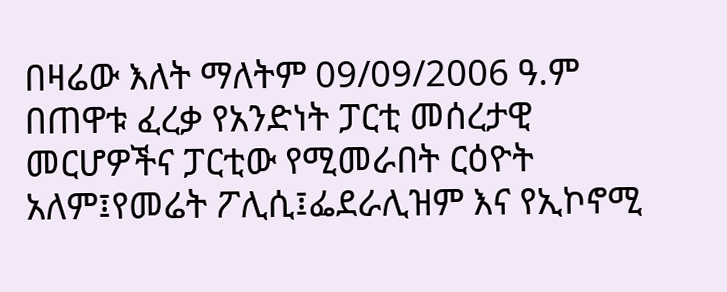በዛሬው እለት ማለትም 09/09/2006 ዓ.ም በጠዋቱ ፈረቃ የአንድነት ፓርቲ መሰረታዊ መርሆዎችና ፓርቲው የሚመራበት ርዕዮት አለም፤የመሬት ፖሊሲ፤ፌደራሊዝም እና የኢኮኖሚ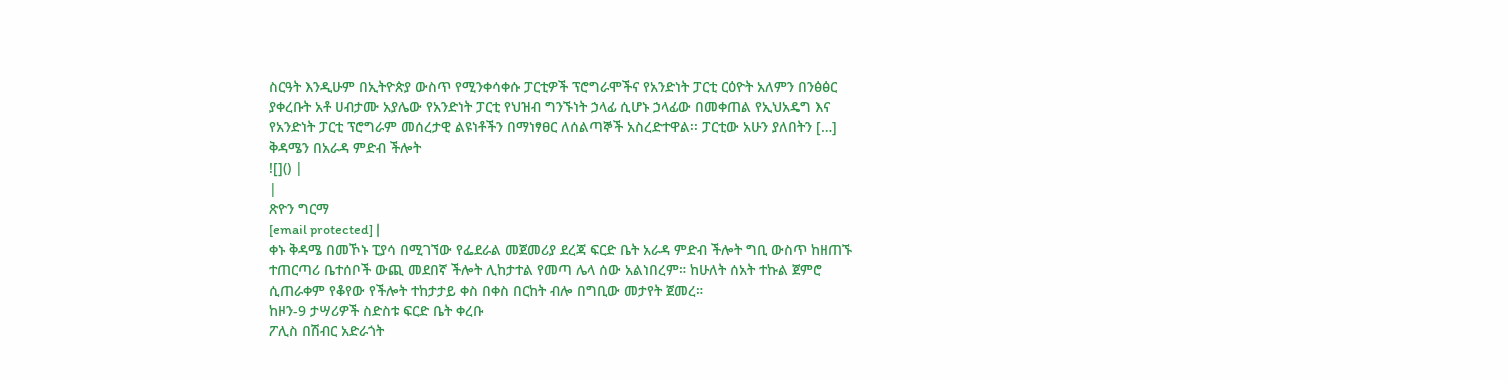ስርዓት እንዲሁም በኢትዮጵያ ውስጥ የሚንቀሳቀሱ ፓርቲዎች ፕሮግራሞችና የአንድነት ፓርቲ ርዕዮት አለምን በንፅፅር ያቀረቡት አቶ ሀብታሙ አያሌው የአንድነት ፓርቲ የህዝብ ግንኙነት ኃላፊ ሲሆኑ ኃላፊው በመቀጠል የኢህአዴግ እና የአንድነት ፓርቲ ፕሮግራም መሰረታዊ ልዩነቶችን በማነፃፀር ለሰልጣኞች አስረድተዋል፡፡ ፓርቲው አሁን ያለበትን […]
ቅዳሜን በአራዳ ምድብ ችሎት
![]() |
|
ጽዮን ግርማ
[email protected] |
ቀኑ ቅዳሜ በመኾኑ ፒያሳ በሚገኘው የፌደራል መጀመሪያ ደረጃ ፍርድ ቤት አራዳ ምድብ ችሎት ግቢ ውስጥ ከዘጠኙ ተጠርጣሪ ቤተሰቦች ውጪ መደበኛ ችሎት ሊከታተል የመጣ ሌላ ሰው አልነበረም። ከሁለት ሰአት ተኩል ጀምሮ ሲጠራቀም የቆየው የችሎት ተከታታይ ቀስ በቀስ በርከት ብሎ በግቢው መታየት ጀመረ።
ከዞን-9 ታሣሪዎች ስድስቱ ፍርድ ቤት ቀረቡ
ፖሊስ በሽብር አድራጎት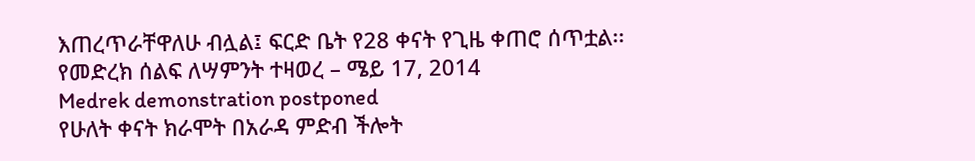እጠረጥራቸዋለሁ ብሏል፤ ፍርድ ቤት የ28 ቀናት የጊዜ ቀጠሮ ሰጥቷል፡፡
የመድረክ ሰልፍ ለሣምንት ተዛወረ – ሜይ 17, 2014
Medrek demonstration postponed
የሁለት ቀናት ክራሞት በአራዳ ምድብ ችሎት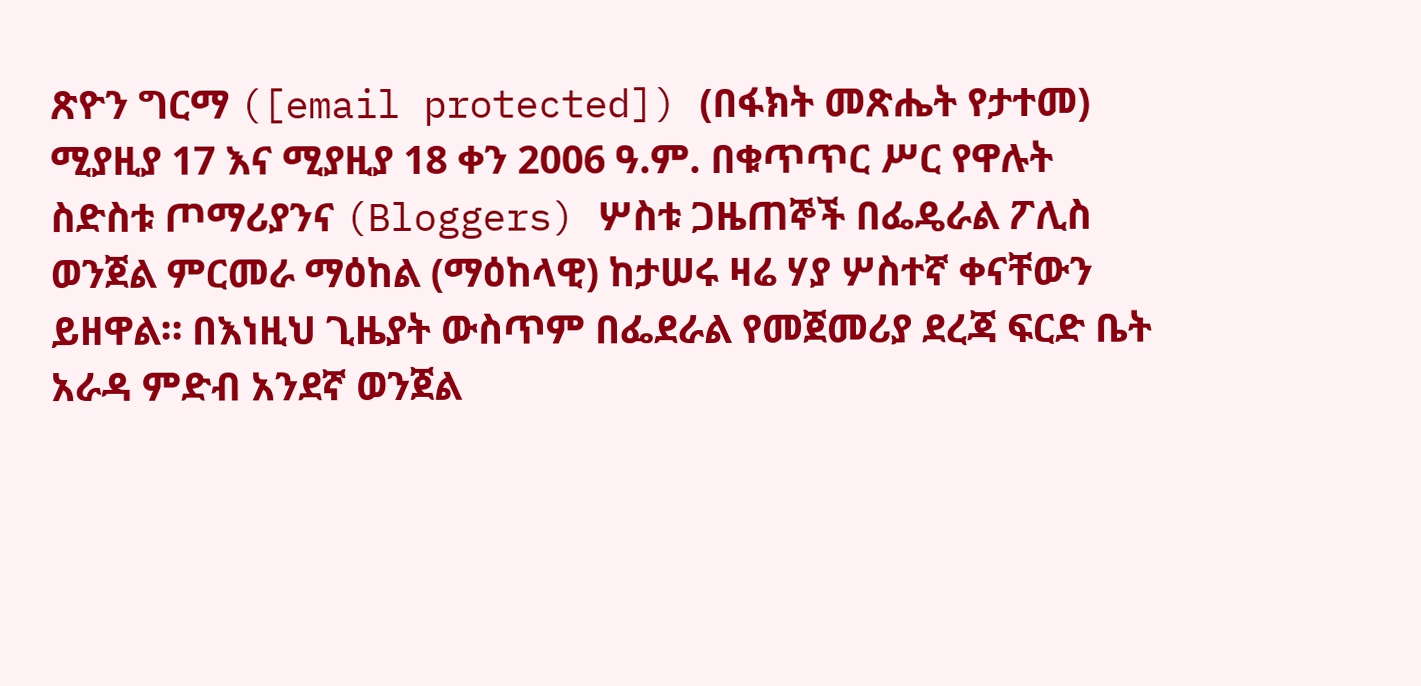ጽዮን ግርማ ([email protected]) (በፋክት መጽሔት የታተመ)
ሚያዚያ 17 እና ሚያዚያ 18 ቀን 2006 ዓ.ም. በቁጥጥር ሥር የዋሉት ስድስቱ ጦማሪያንና (Bloggers) ሦስቱ ጋዜጠኞች በፌዴራል ፖሊስ ወንጀል ምርመራ ማዕከል (ማዕከላዊ) ከታሠሩ ዛሬ ሃያ ሦስተኛ ቀናቸውን ይዘዋል። በእነዚህ ጊዜያት ውስጥም በፌደራል የመጀመሪያ ደረጃ ፍርድ ቤት አራዳ ምድብ አንደኛ ወንጀል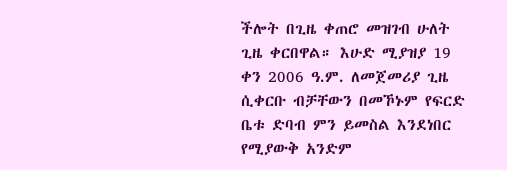ችሎት በጊዜ ቀጠሮ መዝገብ ሁለት ጊዜ ቀርበዋል። እሁድ ሚያዝያ 19 ቀን 2006 ዓ.ም. ለመጀመሪያ ጊዜ ሲቀርቡ ብቻቸውን በመኾኑም የፍርድ ቤቱ ድባብ ምን ይመስል እንደነበር የሚያውቅ አንድም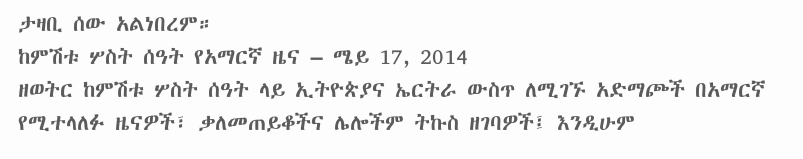ታዛቢ ሰው አልነበረም።
ከምሽቱ ሦስት ሰዓት የአማርኛ ዜና – ሜይ 17, 2014
ዘወትር ከምሽቱ ሦስት ሰዓት ላይ ኢትዮጵያና ኤርትራ ውስጥ ለሚገኙ አድማጮች በአማርኛ የሚተላለፉ ዜናዎች፣ ቃለመጠይቆችና ሌሎችም ትኩስ ዘገባዎች፤ እንዲሁም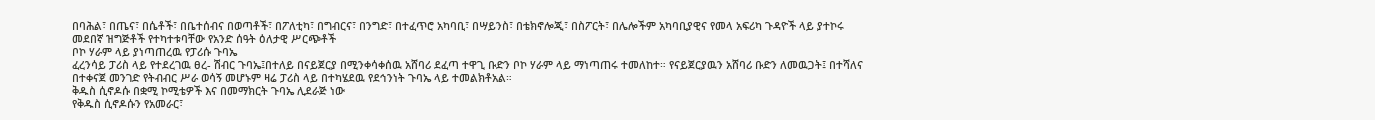በባሕል፣ በጤና፣ በሴቶች፣ በቤተሰብና በወጣቶች፣ በፖለቲካ፣ በግብርና፣ በንግድ፣ በተፈጥሮ አካባቢ፣ በሣይንስ፣ በቴክኖሎጂ፣ በስፖርት፣ በሌሎችም አካባቢያዊና የመላ አፍሪካ ጉዳዮች ላይ ያተኮሩ መደበኛ ዝግጅቶች የተካተቱባቸው የአንድ ሰዓት ዕለታዊ ሥርጭቶች
ቦኮ ሃራም ላይ ያነጣጠረዉ የፓሪሱ ጉባኤ
ፈረንሳይ ፓሪስ ላይ የተደረገዉ ፀረ- ሽብር ጉባኤ፤በተለይ በናይጀርያ በሚንቀሳቀሰዉ አሸባሪ ደፈጣ ተዋጊ ቡድን ቦኮ ሃራም ላይ ማነጣጠሩ ተመለከተ። የናይጀርያዉን አሸባሪ ቡድን ለመዉጋት፤ በተሻለና በተቀናጀ መንገድ የትብብር ሥራ ወሳኝ መሆኑም ዛሬ ፓሪስ ላይ በተካሄደዉ የደኅንነት ጉባኤ ላይ ተመልክቶአል።
ቅዱስ ሲኖዶሱ በቋሚ ኮሚቴዎች እና በመማክርት ጉባኤ ሊደራጅ ነው
የቅዱስ ሲኖዶሱን የአመራር፣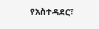የአስተዳደር፣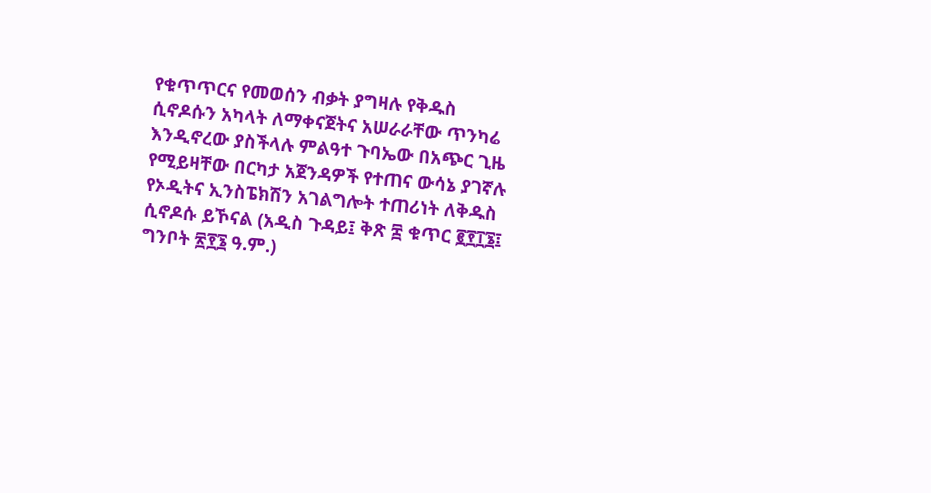የቁጥጥርና የመወሰን ብቃት ያግዛሉ የቅዱስ ሲኖዶሱን አካላት ለማቀናጀትና አሠራራቸው ጥንካሬ እንዲኖረው ያስችላሉ ምልዓተ ጉባኤው በአጭር ጊዜ የሚይዛቸው በርካታ አጀንዳዎች የተጠና ውሳኔ ያገኛሉ የኦዲትና ኢንስፔክሽን አገልግሎት ተጠሪነት ለቅዱስ ሲኖዶሱ ይኾናል (አዲስ ጉዳይ፤ ቅጽ ፰ ቁጥር ፪፻፲፮፤ ግንቦት ፳፻፮ ዓ.ም.)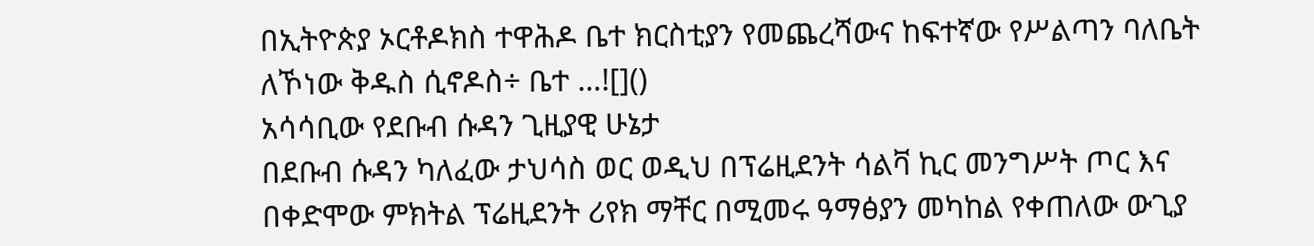በኢትዮጵያ ኦርቶዶክስ ተዋሕዶ ቤተ ክርስቲያን የመጨረሻውና ከፍተኛው የሥልጣን ባለቤት ለኾነው ቅዱስ ሲኖዶስ÷ ቤተ …![]()
አሳሳቢው የደቡብ ሱዳን ጊዚያዊ ሁኔታ
በደቡብ ሱዳን ካለፈው ታህሳስ ወር ወዲህ በፕሬዚደንት ሳልቫ ኪር መንግሥት ጦር እና በቀድሞው ምክትል ፕሬዚደንት ሪየክ ማቸር በሚመሩ ዓማፅያን መካከል የቀጠለው ውጊያ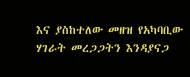እና ያስከተለው መዘዝ የአካባቢው ሃገራት መረጋጋትን እንዳያናጋ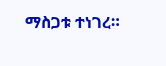ማስጋቱ ተነገረ።